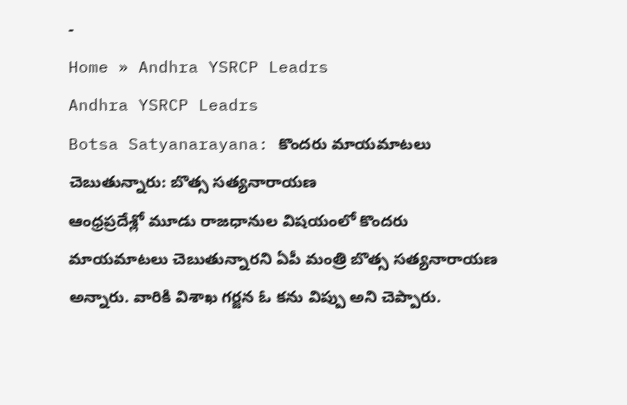-
Home » Andhra YSRCP Leadrs
Andhra YSRCP Leadrs
Botsa Satyanarayana: కొందరు మాయమాటలు చెబుతున్నారు: బొత్స సత్యనారాయణ
ఆంధ్రప్రదేశ్లో మూడు రాజధానుల విషయంలో కొందరు మాయమాటలు చెబుతున్నారని ఏపీ మంత్రి బొత్స సత్యనారాయణ అన్నారు. వారికి విశాఖ గర్జన ఓ కను విప్పు అని చెప్పారు.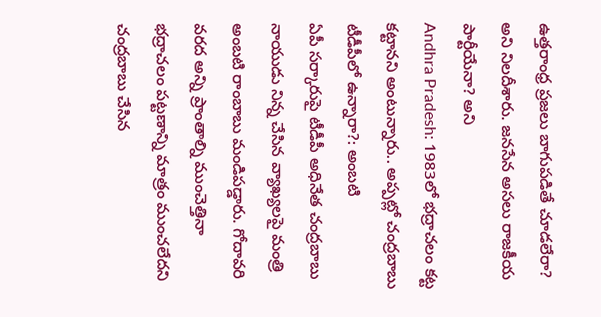ఉత్తరాంధ్ర ప్రజలు బాగుపడితే చూడలేరా? అని నిలదీశారు. జనసేన అసలు రాజకీయ పార్టీయేనా? అని
Andhra Pradesh: 1983లో భద్రాచలం కట్ట కట్టానని అంటున్నారు.. అప్పట్లో చంద్రబాబు టీడీపీలో ఉన్నారా?: అంబటి
ఏపీ సర్కారుపై టీడీపీ అధినేత చంద్రబాబు నాయుడు నిన్న చేసిన వ్యాఖ్యలపై మంత్రి అంబటి రాంబాబు మండిపడ్డారు. గోదావరి వరద అన్ని ప్రాంతాల్ని ముంచెత్తినా భద్రాచలం పట్టణాన్ని మాత్రం ముంచలేదని చంద్రబాబు చేసిన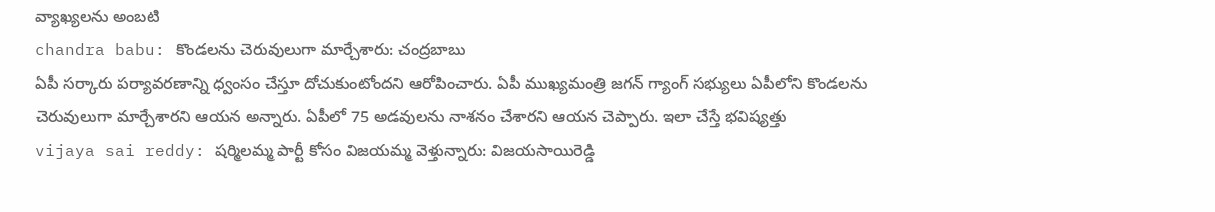వ్యాఖ్యలను అంబటి
chandra babu: కొండలను చెరువులుగా మార్చేశారు: చంద్రబాబు
ఏపీ సర్కారు పర్యావరణాన్ని ధ్వంసం చేస్తూ దోచుకుంటోందని ఆరోపించారు. ఏపీ ముఖ్యమంత్రి జగన్ గ్యాంగ్ సభ్యులు ఏపీలోని కొండలను చెరువులుగా మార్చేశారని ఆయన అన్నారు. ఏపీలో 75 అడవులను నాశనం చేశారని ఆయన చెప్పారు. ఇలా చేస్తే భవిష్యత్తు
vijaya sai reddy: షర్మిలమ్మ పార్టీ కోసం విజయమ్మ వెళ్తున్నారు: విజయసాయిరెడ్డి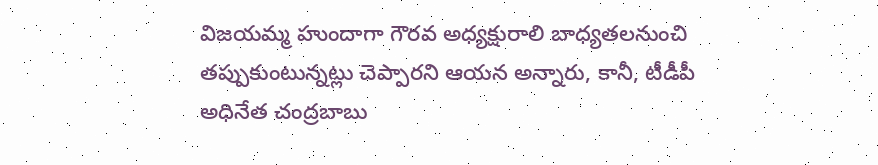విజయమ్మ హుందాగా గౌరవ అధ్యక్షురాలి బాధ్యతలనుంచి తప్పుకుంటున్నట్లు చెప్పారని ఆయన అన్నారు, కానీ, టీడీపీ అధినేత చంద్రబాబు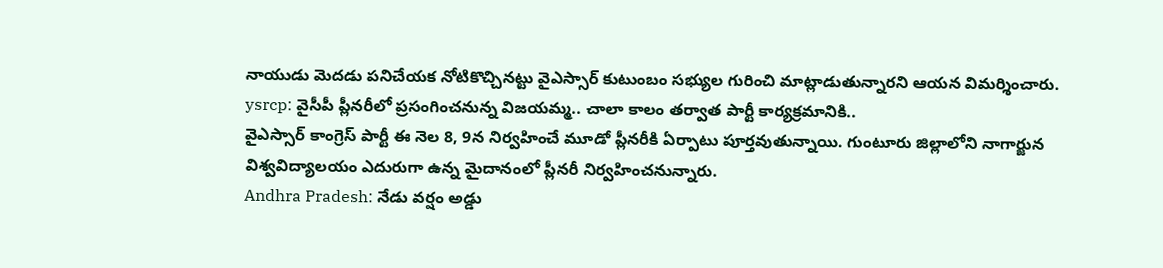నాయుడు మెదడు పనిచేయక నోటికొచ్చినట్టు వైఎస్సార్ కుటుంబం సభ్యుల గురించి మాట్లాడుతున్నారని ఆయన విమర్శించారు.
ysrcp: వైసీపీ ప్లీనరీలో ప్రసంగించనున్న విజయమ్మ.. చాలా కాలం తర్వాత పార్టీ కార్యక్రమానికి..
వైఎస్సార్ కాంగ్రెస్ పార్టీ ఈ నెల 8, 9న నిర్వహించే మూడో ప్లీనరీకి ఏర్పాటు పూర్తవుతున్నాయి. గుంటూరు జిల్లాలోని నాగార్జున విశ్వవిద్యాలయం ఎదురుగా ఉన్న మైదానంలో ప్లీనరీ నిర్వహించనున్నారు.
Andhra Pradesh: నేడు వర్షం అడ్డు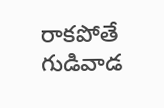రాకపోతే గుడివాడ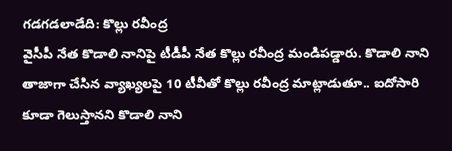గడగడలాడేది: కొల్లు రవీంద్ర
వైసీపీ నేత కొడాలి నానిపై టీడీపీ నేత కొల్లు రవీంద్ర మండిపడ్డారు. కొడాలి నాని తాజాగా చేసిన వ్యాఖ్యలపై 10 టీవీతో కొల్లు రవీంద్ర మాట్లాడుతూ.. ఐదోసారి కూడా గెలుస్తానని కొడాలి నాని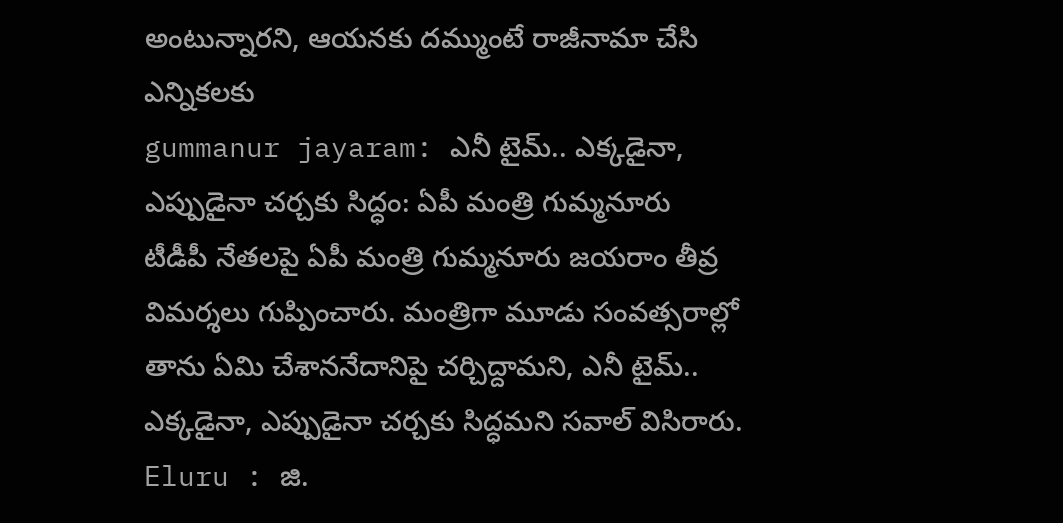అంటున్నారని, ఆయనకు దమ్ముంటే రాజీనామా చేసి ఎన్నికలకు
gummanur jayaram: ఎనీ టైమ్.. ఎక్కడైనా, ఎప్పుడైనా చర్చకు సిద్ధం: ఏపీ మంత్రి గుమ్మనూరు
టీడీపీ నేతలపై ఏపీ మంత్రి గుమ్మనూరు జయరాం తీవ్ర విమర్శలు గుప్పించారు. మంత్రిగా మూడు సంవత్సరాల్లో తాను ఏమి చేశాననేదానిపై చర్చిద్దామని, ఎనీ టైమ్.. ఎక్కడైనా, ఎప్పుడైనా చర్చకు సిద్ధమని సవాల్ విసిరారు.
Eluru : జి.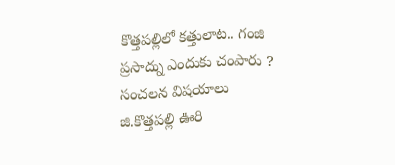కొత్తపల్లిలో కత్తులాట.. గంజి ప్రసాద్ను ఎందుకు చంపారు ? సంచలన విషయాలు
జి.కొత్తపల్లి ఊరి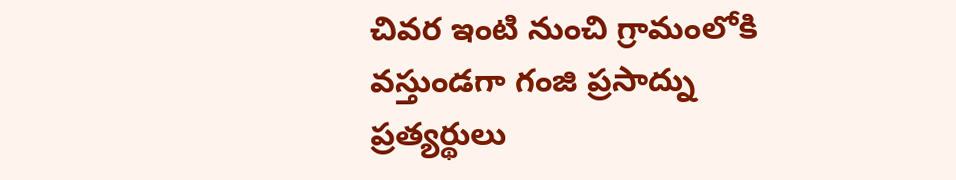చివర ఇంటి నుంచి గ్రామంలోకి వస్తుండగా గంజి ప్రసాద్ను ప్రత్యర్థులు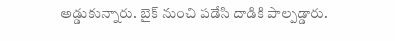అడ్డుకున్నారు. బైక్ నుంచి పడేసి దాడికి పాల్పడ్డారు.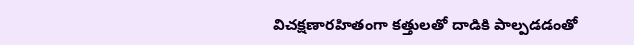విచక్షణారహితంగా కత్తులతో దాడికి పాల్పడడంతో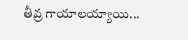తీవ్ర గాయాలయ్యాయి...